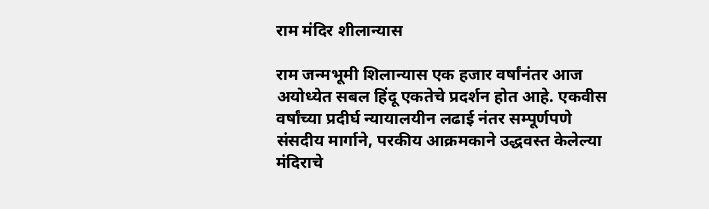राम मंदिर शीलान्यास

राम जन्मभूमी शिलान्यास एक हजार वर्षांनंतर आज अयोध्येत सबल हिंदू एकतेचे प्रदर्शन होत आहे. एकवीस वर्षांच्या प्रदीर्घ न्यायालयीन लढाई नंतर सम्पूर्णपणे संसदीय मार्गाने, परकीय आक्रमकाने उद्धवस्त केलेल्या मंदिराचे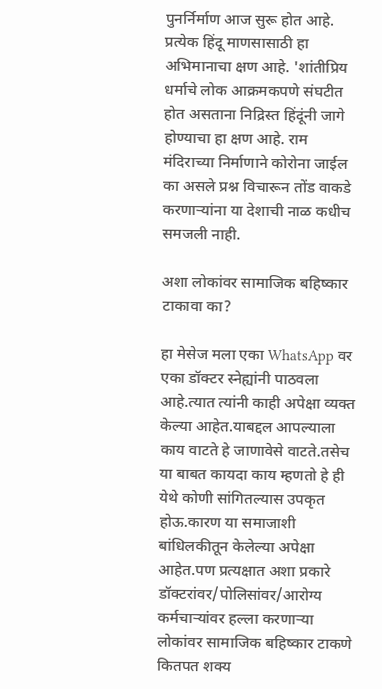पुनर्निर्माण आज सुरू होत आहे. प्रत्येक हिंदू माणसासाठी हा अभिमानाचा क्षण आहे. 'शांतीप्रिय धर्माचे लोक आक्रमकपणे संघटीत होत असताना निद्रिस्त हिंदूंनी जागे होण्याचा हा क्षण आहे. राम मंदिराच्या निर्माणाने कोरोना जाईल का असले प्रश्न विचारून तोंड वाकडे करणाऱ्यांना या देशाची नाळ कधीच समजली नाही.

अशा लोकांवर सामाजिक बहिष्कार टाकावा का?

हा मेसेज मला एका WhatsApp वर एका डॉक्टर स्नेह्यांनी पाठवला आहे.त्यात त्यांनी काही अपेक्षा व्यक्त केल्या आहेत.याबद्दल आपल्याला काय वाटते हे जाणावेसे वाटते.तसेच या बाबत कायदा काय म्हणतो हे ही येथे कोणी सांगितल्यास उपकृत होऊ.कारण या समाजाशी बांधिलकीतून केलेल्या अपेक्षा आहेत.पण प्रत्यक्षात अशा प्रकारे डॉक्टरांवर/पोलिसांवर/आरोग्य कर्मचार्‍यांवर हल्ला करणार्‍या लोकांवर सामाजिक बहिष्कार टाकणे कितपत शक्य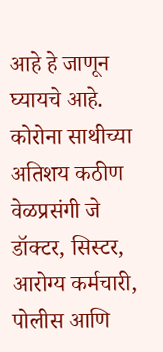आहे हे जाणून घ्यायचे आहे. कोरोना साथीच्या अतिशय कठीण वेळप्रसंगी जे डॉक्टर, सिस्टर, आरोग्य कर्मचारी, पोलीस आणि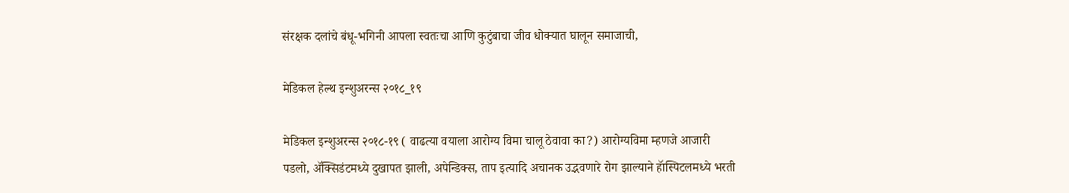संरक्षक दलांचे बंधू-भगिनी आपला स्वतःचा आणि कुटुंबाचा जीव धोक्यात घालून समाजाची,

मेडिकल हेल्थ इन्शुअरन्स २०१८_१९

मेडिकल इन्शुअरन्स २०१८-१९ ( वाढत्या वयाला आरोग्य विमा चालू ठेवावा का?) आरोग्यविमा म्हणजे आजारी पडलो, ॲक्सिडंटमध्ये दुखापत झाली, अपेन्डिक्स, ताप इत्यादि अचानक उद्भवणारे रोग झाल्याने हॅास्पिटलमध्ये भरती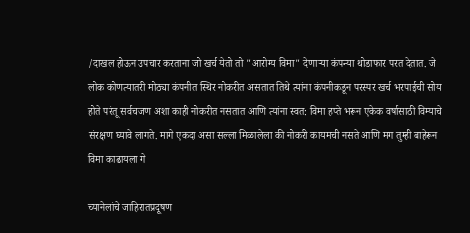/दाखल होऊन उपचार करताना जो खर्च येतो तो "आरोग्य विमा" देणाऱ्या कंपन्या थोडाफार परत देतात. जे लोक कोणत्यातरी मोठ्या कंपनीत स्थिर नोकरीत असतात तिथे त्यांना कंपनीकडून परस्पर खर्च भरपाईची सोय होते परंतू सर्वचजण अशा काही नोकरीत नसतात आणि त्यांना स्वत: विमा हप्ते भरून एकेक वर्षासाठी विम्याचे संरक्षण घ्यावे लागते. मागे एकदा असा सल्ला मिळालेला की नोकरी कायमची नसते आणि मग तुम्ही बाहेरून विमा काढायला गे

च्यानेलांचे जाहिरातप्रदूषण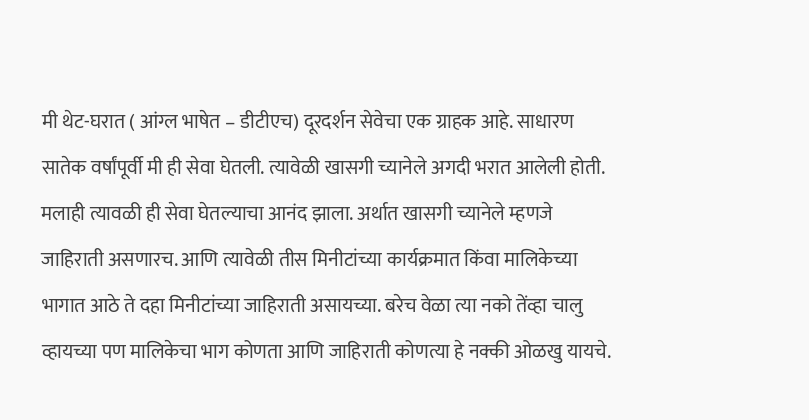मी थेट-घरात ( आंग्ल भाषेत – डीटीएच) दूरदर्शन सेवेचा एक ग्राहक आहे. साधारण सातेक वर्षांपूर्वी मी ही सेवा घेतली. त्यावेळी खासगी च्यानेले अगदी भरात आलेली होती. मलाही त्यावळी ही सेवा घेतल्याचा आनंद झाला. अर्थात खासगी च्यानेले म्हणजे जाहिराती असणारच. आणि त्यावेळी तीस मिनीटांच्या कार्यक्रमात किंवा मालिकेच्या भागात आठे ते दहा मिनीटांच्या जाहिराती असायच्या. बरेच वेळा त्या नको तेंव्हा चालु व्हायच्या पण मालिकेचा भाग कोणता आणि जाहिराती कोणत्या हे नक्की ओळखु यायचे.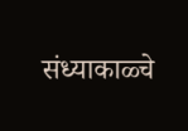संध्याकाळ्चे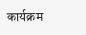कार्यक्रम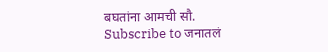बघतांना आमची सौ.
Subscribe to जनातलं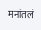मनांतलं